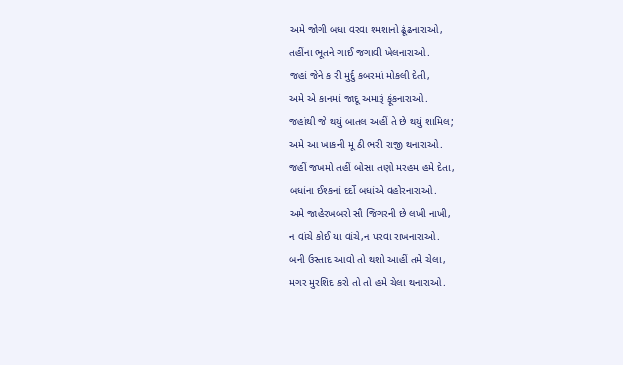અમે જોગી બધા વરવા શ્મશાનો ઢૂંઢનારાઓ,
તહીંના ભૂતને ગાઈ જગાવી ખેલનારાઓ.
જહાં જેને ક રી મુર્દુ કબરમાં મોકલી દેતી,
અમે એ કાનમાં જાદૂ અમારૂં ફૂંકનારાઓ.
જહાંથી જે થયું બાતલ અહીં તે છે થયું શામિલ;
અમે આ ખાકની મૂ ઠી ભરી રાજી થનારાઓ.
જહીં જખમો તહીં બોસા તણો મરહમ હમે દેતા,
બધાંના ઈશ્કનાં દર્દો બધાંએ વહોરનારાઓ.
અમે જાહેરખબરો સૌ જિગરની છે લખી નાખી,
ન વાંચે કોઈ યા વાંચે,ન પરવા રાખનારાઓ.
બની ઉસ્તાદ આવો તો થશો આહીં તમે ચેલા,
મગર મુરશિદ કરો તો તો હમે ચેલા થનારાઓ.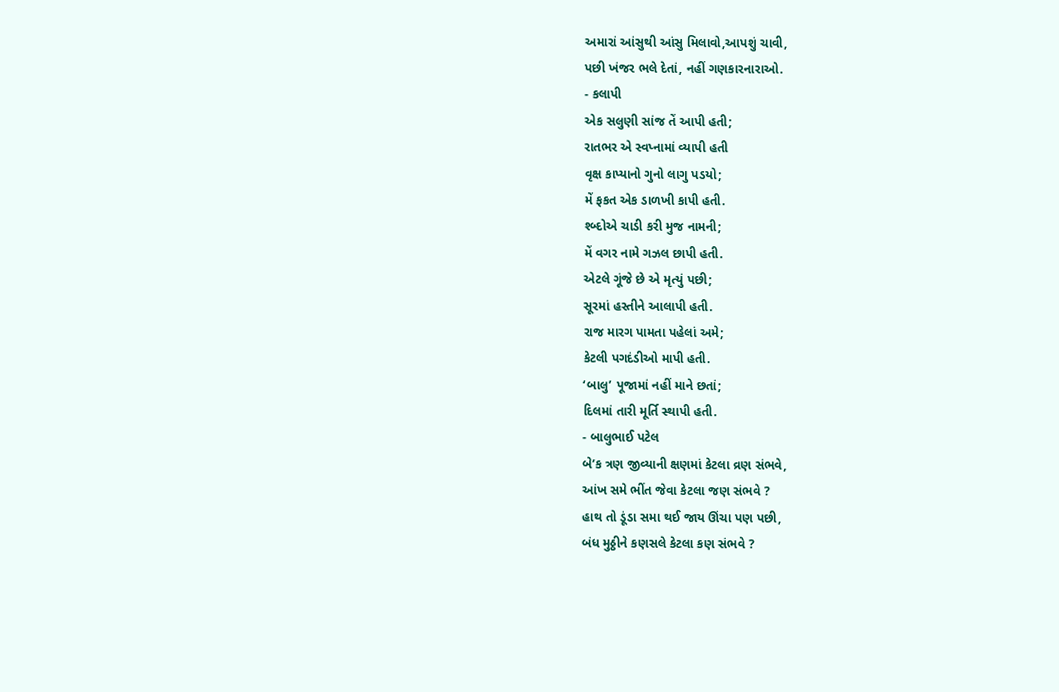અમારાં આંસુથી આંસુ મિલાવો,આપશું ચાવી,
પછી ખંજર ભલે દેતાં, નહીં ગણકારનારાઓ.
- કલાપી
એક સલુણી સાંજ તેં આપી હતી;
રાતભર એ સ્વપ્નામાં વ્યાપી હતી
વૃક્ષ કાપ્યાનો ગુનો લાગુ પડયો;
મેં ફકત એક ડાળખી કાપી હતી.
શ્બ્દોએ ચાડી કરી મુજ નામની;
મેં વગર નામે ગઝલ છાપી હતી.
એટલે ગૂંજે છે એ મૃત્યું પછી;
સૂરમાં હસ્તીને આલાપી હતી.
રાજ મારગ પામતા પહેલાં અમે;
કેટલી પગદંડીઓ માપી હતી.
‘બાલુ’ પૂજામાં નહીં માને છતાં;
દિલમાં તારી મૂર્તિ સ્થાપી હતી.
- બાલુભાઈ પટેલ
બે’ક ત્રણ જીવ્યાની ક્ષણમાં કેટલા વ્રણ સંભવે,
આંખ સમે ભીંત જેવા કેટલા જણ સંભવે ?
હાથ તો ડૂંડા સમા થઈ જાય ઊંચા પણ પછી,
બંધ મુઠ્ઠીને કણસલે કેટલા કણ સંભવે ?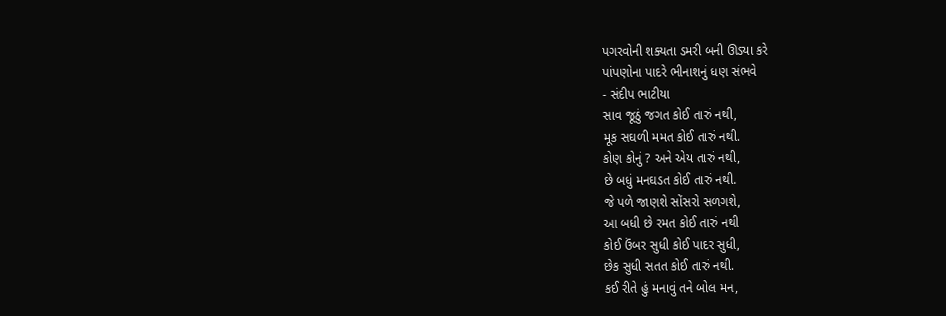પગરવોની શક્યતા ડમરી બની ઊડ્યા કરે
પાંપણોના પાદરે ભીનાશનું ધણ સંભવે
- સંદીપ ભાટીયા
સાવ જૂઠું જગત કોઈ તારું નથી,
મૂક સઘળી મમત કોઈ તારું નથી.
કોણ કોનું ? અને એય તારું નથી,
છે બધું મનઘડત કોઈ તારું નથી.
જે પળે જાણશે સોંસરો સળગશે,
આ બધી છે રમત કોઈ તારું નથી
કોઈ ઉંબર સુધી કોઈ પાદર સુધી,
છેક સુધી સતત કોઈ તારું નથી.
કઈ રીતે હું મનાવું તને બોલ મન,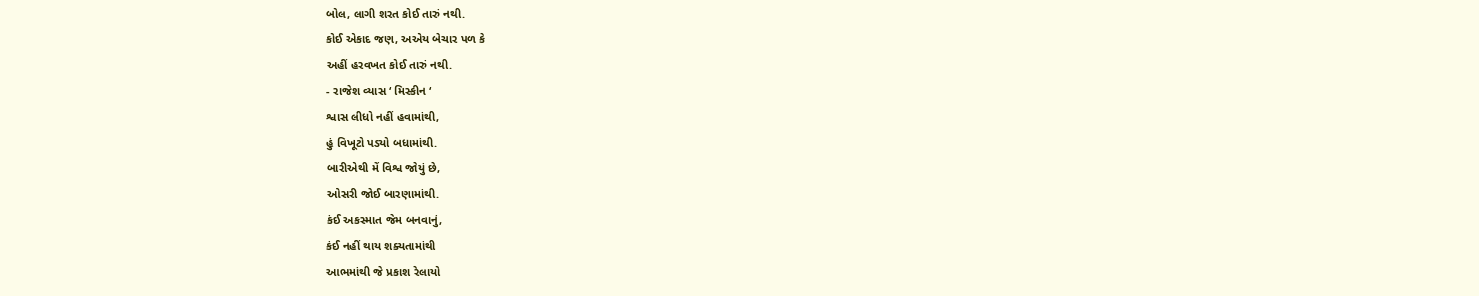બોલ, લાગી શરત કોઈ તારું નથી.
કોઈ એકાદ જણ, અએય બેચાર પળ કે
અહીં હરવખત કોઈ તારું નથી.
- રાજેશ વ્યાસ ‘ મિસ્કીન ‘
શ્વાસ લીધો નહીં હવામાંથી,
હું વિખૂટો પડ્યો બધામાંથી.
બારીએથી મેં વિશ્વ જોયું છે,
ઓસરી જોઈ બારણામાંથી.
કંઈ અકસ્માત જેમ બનવાનું,
કંઈ નહીં થાય શક્યતામાંથી
આભમાંથી જે પ્રકાશ રેલાયો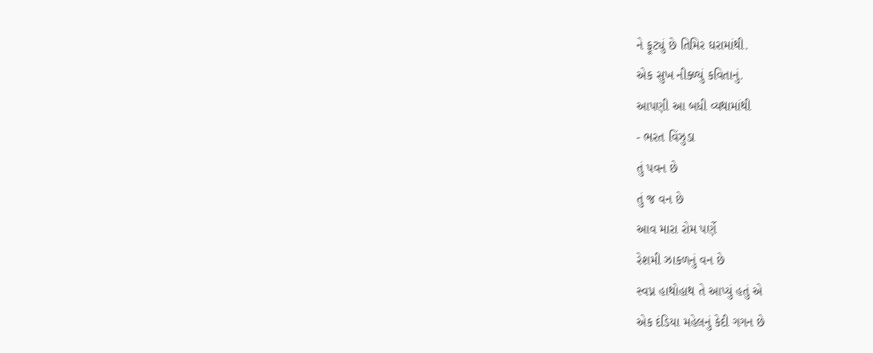ને ફૂટ્યું છે તિમિર ઘરામાંથી.
એક સુખ નીક્ળ્યું કવિતાનું.
આપણી આ બધી વ્યથામાંથી
- ભરત વિંઝુડા
તું પવન છે
તું જ વન છે
આવ મારા રોમ પર્ણે
રેશમી ઝાકળનું વન છે
સ્વપ્ન હાથોહાથ તે આપ્યું હતું એ
એક દંડિયા મહેલનું કેદી ગગન છે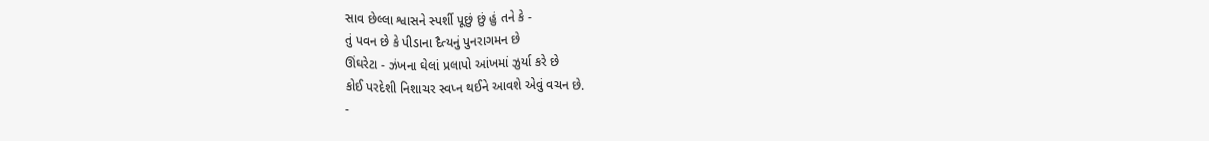સાવ છેલ્લા શ્વાસને સ્પર્શી પૂછું છું હું તને કે -
તું પવન છે કે પીડાના દૈત્યનું પુનરાગમન છે
ઊંઘરેટા - ઝંખના ઘેલાં પ્રલાપો આંખમાં ઝુર્યા કરે છે
કોઈ પરદેશી નિશાચર સ્વપ્ન થઈને આવશે એવું વચન છે.
-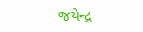જયેન્દ્ર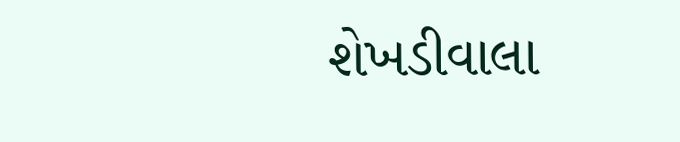શેખડીવાલા